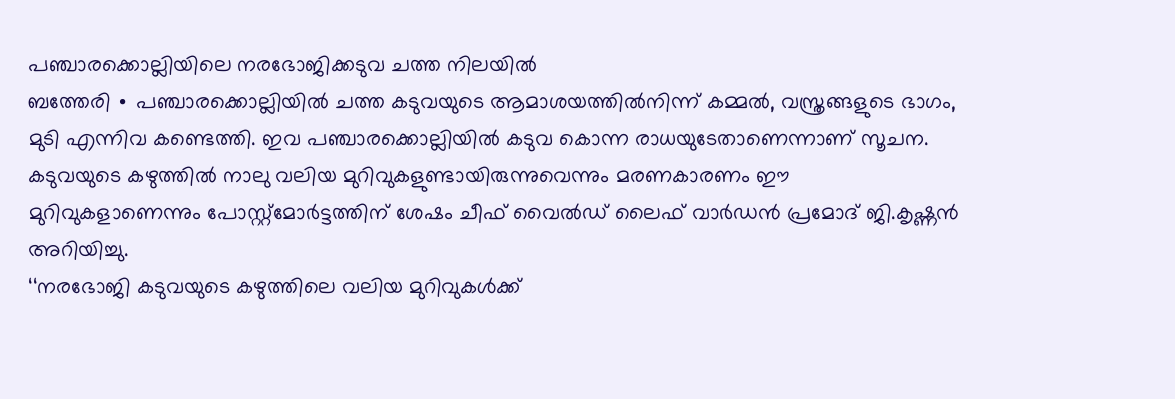പഞ്ചാരക്കൊല്ലിയിലെ നരഭോജിക്കടുവ ചത്ത നിലയിൽ
ബത്തേരി ∙ പഞ്ചാരക്കൊല്ലിയിൽ ചത്ത കടുവയുടെ ആമാശയത്തിൽനിന്ന് കമ്മൽ, വസ്ത്രങ്ങളുടെ ഭാഗം, മുടി എന്നിവ കണ്ടെത്തി. ഇവ പഞ്ചാരക്കൊല്ലിയിൽ കടുവ കൊന്ന രാധയുടേതാണെന്നാണ് സൂചന. കടുവയുടെ കഴുത്തിൽ നാലു വലിയ മുറിവുകളുണ്ടായിരുന്നുവെന്നും മരണകാരണം ഈ മുറിവുകളാണെന്നും പോസ്റ്റ്മോർട്ടത്തിന് ശേഷം ചീഫ് വൈൽഡ് ലൈഫ് വാർഡൻ പ്രമോദ് ജി.കൃഷ്ണൻ അറിയിച്ചു.
‘‘നരഭോജി കടുവയുടെ കഴുത്തിലെ വലിയ മുറിവുകൾക്ക്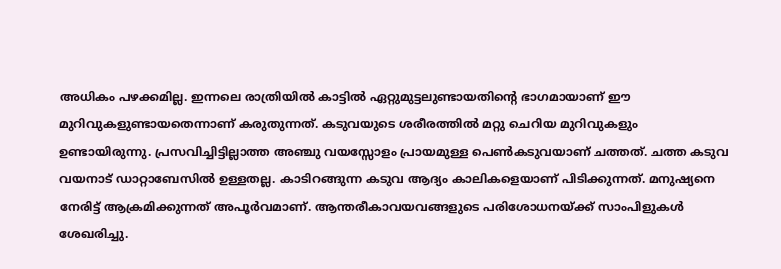അധികം പഴക്കമില്ല. ഇന്നലെ രാത്രിയിൽ കാട്ടിൽ ഏറ്റുമുട്ടലുണ്ടായതിന്റെ ഭാഗമായാണ് ഈ മുറിവുകളുണ്ടായതെന്നാണ് കരുതുന്നത്. കടുവയുടെ ശരീരത്തിൽ മറ്റു ചെറിയ മുറിവുകളും ഉണ്ടായിരുന്നു. പ്രസവിച്ചിട്ടില്ലാത്ത അഞ്ചു വയസ്സോളം പ്രായമുള്ള പെൺകടുവയാണ് ചത്തത്. ചത്ത കടുവ വയനാട് ഡാറ്റാബേസിൽ ഉള്ളതല്ല. കാടിറങ്ങുന്ന കടുവ ആദ്യം കാലികളെയാണ് പിടിക്കുന്നത്. മനുഷ്യനെ നേരിട്ട് ആക്രമിക്കുന്നത് അപൂർവമാണ്. ആന്തരീകാവയവങ്ങളുടെ പരിശോധനയ്ക്ക് സാംപിളുകൾ ശേഖരിച്ചു.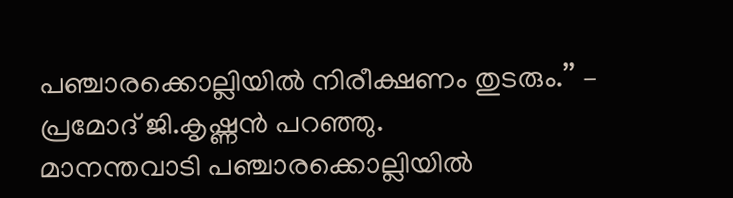പഞ്ചാരക്കൊല്ലിയിൽ നിരീക്ഷണം തുടരും.’’ – പ്രമോദ് ജി.കൃഷ്ണൻ പറഞ്ഞു.
മാനന്തവാടി പഞ്ചാരക്കൊല്ലിയിൽ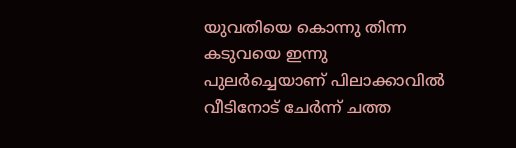യുവതിയെ കൊന്നു തിന്ന കടുവയെ ഇന്നു പുലർച്ചെയാണ് പിലാക്കാവിൽ വീടിനോട് ചേർന്ന് ചത്ത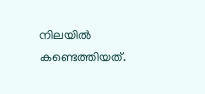നിലയിൽ കണ്ടെത്തിയത്.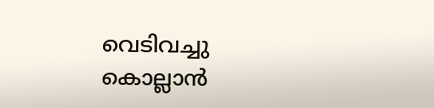വെടിവച്ചു കൊല്ലാൻ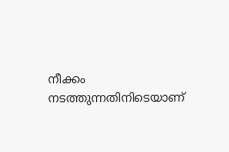നീക്കം നടത്തുന്നതിനിടെയാണ്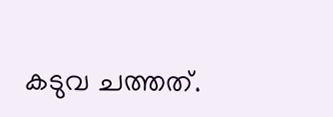കടുവ ചത്തത്.